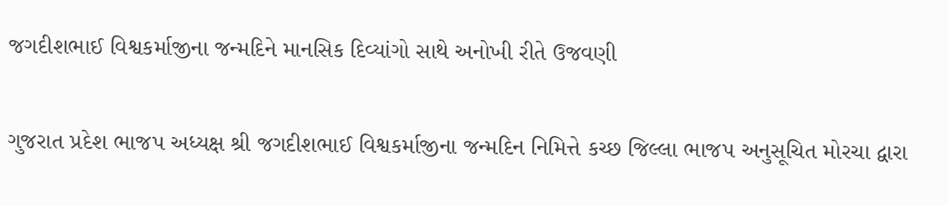જગદીશભાઈ વિશ્વકર્માજીના જન્મદિને માનસિક દિવ્યાંગો સાથે અનોખી રીતે ઉજવણી

ગુજરાત પ્રદેશ ભાજપ અધ્યક્ષ શ્રી જગદીશભાઈ વિશ્વકર્માજીના જન્મદિન નિમિત્તે કચ્છ જિલ્લા ભાજપ અનુસૂચિત મોરચા દ્વારા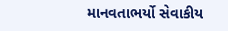માનવતાભર્યો સેવાકીય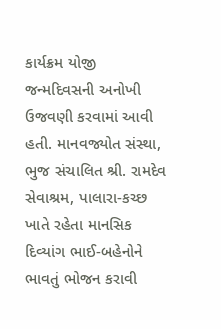કાર્યક્રમ યોજી જન્મદિવસની અનોખી ઉજવણી કરવામાં આવી હતી. માનવજ્યોત સંસ્થા, ભુજ સંચાલિત શ્રી. રામદેવ સેવાશ્રમ, પાલારા-કચ્છ ખાતે રહેતા માનસિક દિવ્યાંગ ભાઈ-બહેનોને ભાવતું ભોજન કરાવી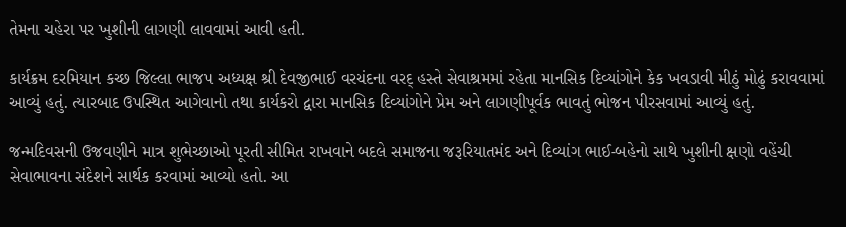તેમના ચહેરા પર ખુશીની લાગણી લાવવામાં આવી હતી.

કાર્યક્રમ દરમિયાન કચ્છ જિલ્લા ભાજપ અધ્યક્ષ શ્રી દેવજીભાઈ વરચંદના વરદ્ હસ્તે સેવાશ્રમમાં રહેતા માનસિક દિવ્યાંગોને કેક ખવડાવી મીઠું મોઢું કરાવવામાં આવ્યું હતું. ત્યારબાદ ઉપસ્થિત આગેવાનો તથા કાર્યકરો દ્વારા માનસિક દિવ્યાંગોને પ્રેમ અને લાગણીપૂર્વક ભાવતું ભોજન પીરસવામાં આવ્યું હતું.

જન્મદિવસની ઉજવણીને માત્ર શુભેચ્છાઓ પૂરતી સીમિત રાખવાને બદલે સમાજના જરૂરિયાતમંદ અને દિવ્યાંગ ભાઈ-બહેનો સાથે ખુશીની ક્ષણો વહેંચી સેવાભાવના સંદેશને સાર્થક કરવામાં આવ્યો હતો. આ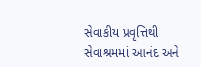સેવાકીય પ્રવૃત્તિથી સેવાશ્રમમાં આનંદ અને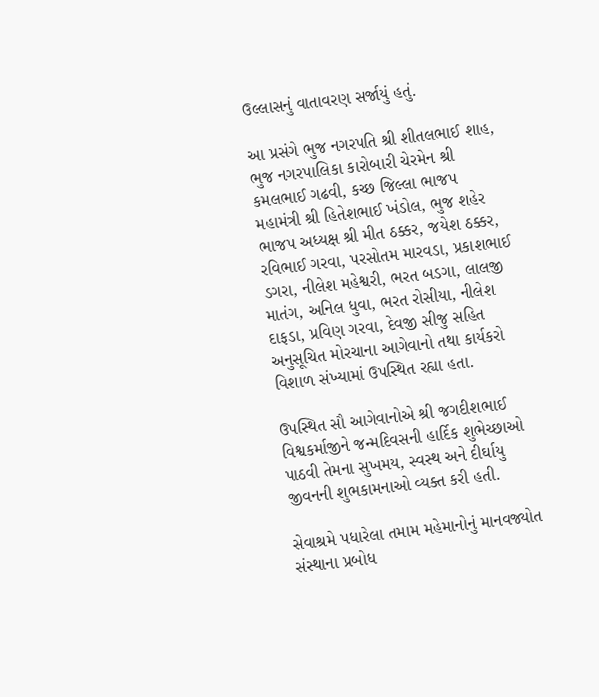ઉલ્લાસનું વાતાવરણ સર્જાયું હતું.

આ પ્રસંગે ભુજ નગરપતિ શ્રી શીતલભાઈ શાહ, ભુજ નગરપાલિકા કારોબારી ચેરમેન શ્રી કમલભાઈ ગઢવી, કચ્છ જિલ્લા ભાજપ મહામંત્રી શ્રી હિતેશભાઈ ખંડોલ, ભુજ શહેર ભાજપ અધ્યક્ષ શ્રી મીત ઠક્કર, જયેશ ઠક્કર, રવિભાઈ ગરવા, પરસોતમ મારવડા, પ્રકાશભાઈ ડગરા, નીલેશ મહેશ્વરી, ભરત બડગા, લાલજી માતંગ, અનિલ ધુવા, ભરત રોસીયા, નીલેશ દાફડા, પ્રવિણ ગરવા, દેવજી સીજુ સહિત અનુસૂચિત મોરચાના આગેવાનો તથા કાર્યકરો વિશાળ સંખ્યામાં ઉપસ્થિત રહ્યા હતા.

ઉપસ્થિત સૌ આગેવાનોએ શ્રી જગદીશભાઈ વિશ્વકર્માજીને જન્મદિવસની હાર્દિક શુભેચ્છાઓ પાઠવી તેમના સુખમય, સ્વસ્થ અને દીર્ઘાયુ જીવનની શુભકામનાઓ વ્યક્ત કરી હતી.

સેવાશ્રમે પધારેલા તમામ મહેમાનોનું માનવજ્યોત સંસ્થાના પ્રબોધ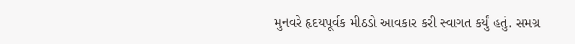મુનવરે હૃદયપૂર્વક મીઠડો આવકાર કરી સ્વાગત કર્યું હતું. સમગ્ર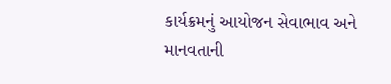કાર્યક્રમનું આયોજન સેવાભાવ અને માનવતાની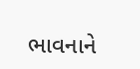ભાવનાને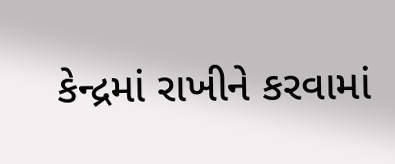કેન્દ્રમાં રાખીને કરવામાં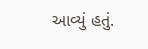આવ્યું હતું.